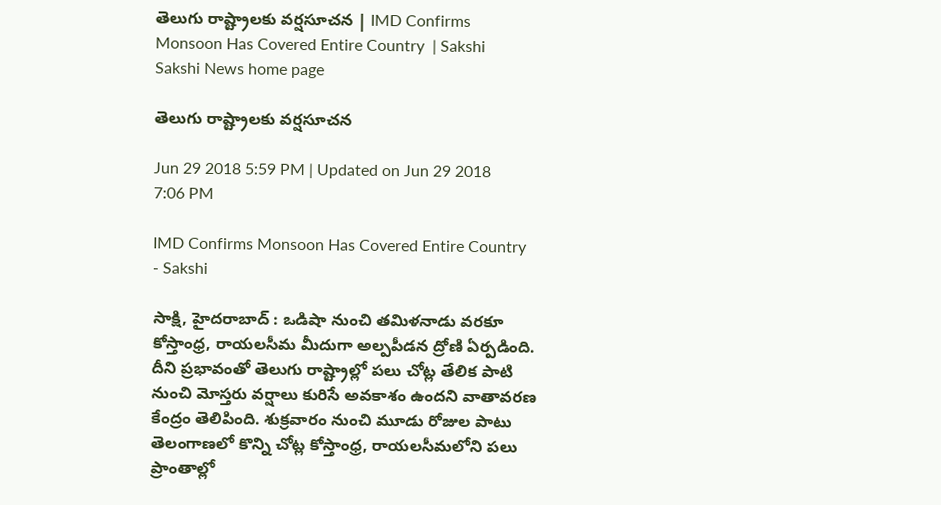తెలుగు రాష్ట్రాలకు వర్షసూచన | IMD Confirms Monsoon Has Covered Entire Country  | Sakshi
Sakshi News home page

తెలుగు రాష్ట్రాలకు వర్షసూచన

Jun 29 2018 5:59 PM | Updated on Jun 29 2018 7:06 PM

IMD Confirms Monsoon Has Covered Entire Country  - Sakshi

సాక్షి, హైదరాబాద్‌ : ఒడిషా నుంచి తమిళనాడు వరకూ కోస్తాంధ్ర, రాయలసీమ మీదుగా అల్పపీడన ద్రోణి ఏర్పడింది. దీని ప్రభావంతో తెలుగు రాష్ట్రాల్లో పలు చోట్ల తేలిక పాటి నుంచి మోస్తరు వర్షాలు కురిసే అవకాశం ఉందని వాతావరణ కేంద్రం తెలిపింది. శుక్రవారం నుంచి మూడు రోజుల పాటు తెలంగాణలో కొన్ని చోట్ల కోస్తాంధ్ర, రాయలసీమలోని పలు ప్రాంతాల్లో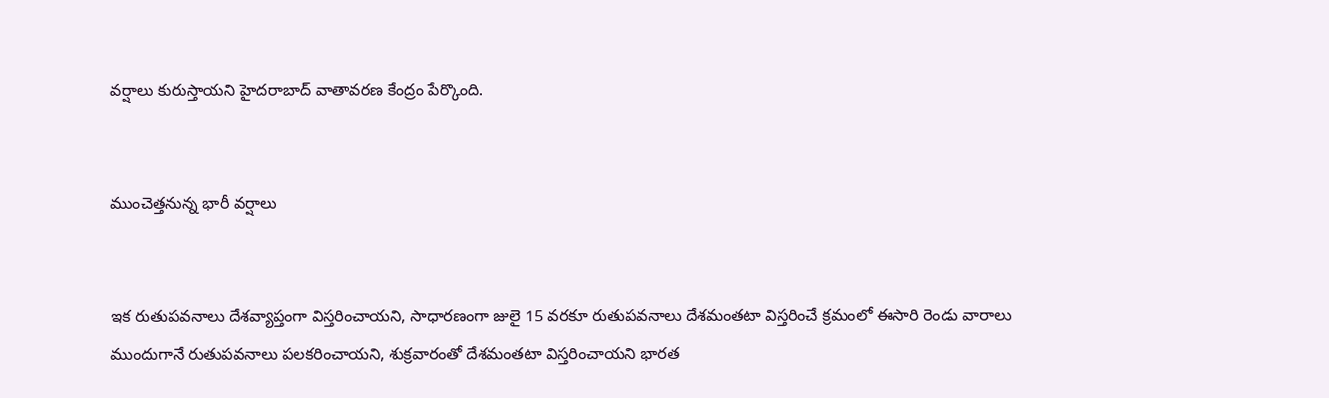వర్షాలు కురుస్తాయని హైదరాబాద్‌ వాతావరణ కేంద్రం పేర్కొంది.


ముంచెత్తనున్న భారీ వర్షాలు


ఇక రుతుపవనాలు దేశవ్యాప్తంగా విస్తరించాయని, సాధారణంగా జులై 15 వరకూ రుతుపవనాలు దేశమంతటా విస్తరించే క్రమంలో ఈసారి రెండు వారాలు ముందుగానే రుతుపవనాలు పలకరించాయని, శుక్రవారంతో దేశమంతటా విస్తరించాయని భారత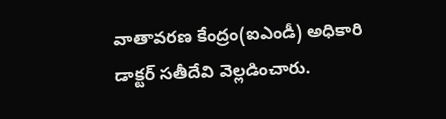వాతావరణ కేంద్రం(ఐఎండీ) అధికారి డాక్టర్‌ సతీదేవి వెల్లడించారు.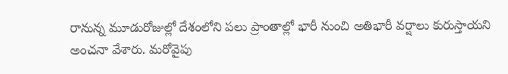రానున్న మూడురోజుల్లో దేశంలోని పలు ప్రాంతాల్లో భారీ నుంచి అతిభారీ వర్షాలు కురుస్తాయని అంచనా వేశారు. మరోవైపు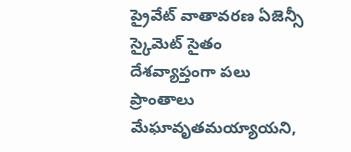ప్రైవేట్‌ వాతావరణ ఏజెన్సీ స్కైమెట్‌ సైతం దేశవ్యాప్తంగా పలు ప్రాంతాలు మేఘావృతమయ్యాయని,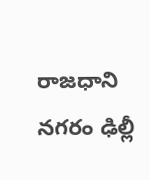రాజధాని నగరం ఢిల్లీ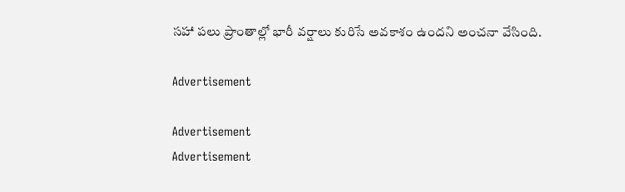సహా పలు ప్రాంతాల్లో భారీ వర్షాలు కురిసే అవకాశం ఉందని అంచనా వేసింది.

Advertisement

Advertisement
Advertisement